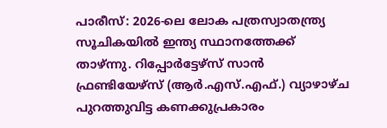പാരീസ്: 2026-ലെ ലോക പത്രസ്വാതന്ത്ര്യ സൂചികയിൽ ഇന്ത്യ സ്ഥാനത്തേക്ക് താഴ്ന്നു. റിപ്പോർട്ടേഴ്സ് സാൻ ഫ്രണ്ടിയേഴ്സ് (ആർ.എസ്.എഫ്.) വ്യാഴാഴ്ച പുറത്തുവിട്ട കണക്കുപ്രകാരം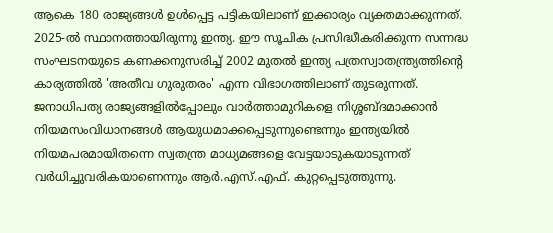ആകെ 180 രാജ്യങ്ങൾ ഉൾപ്പെട്ട പട്ടികയിലാണ് ഇക്കാര്യം വ്യക്തമാക്കുന്നത്. 2025-ൽ സ്ഥാനത്തായിരുന്നു ഇന്ത്യ. ഈ സൂചിക പ്രസിദ്ധീകരിക്കുന്ന സന്നദ്ധ സംഘടനയുടെ കണക്കനുസരിച്ച് 2002 മുതൽ ഇന്ത്യ പത്രസ്വാതന്ത്ര്യത്തിന്റെ കാര്യത്തിൽ 'അതീവ ഗുരുതരം' എന്ന വിഭാഗത്തിലാണ് തുടരുന്നത്.
ജനാധിപത്യ രാജ്യങ്ങളിൽപ്പോലും വാർത്താമുറികളെ നിശ്ശബ്ദമാക്കാൻ നിയമസംവിധാനങ്ങൾ ആയുധമാക്കപ്പെടുന്നുണ്ടെന്നും ഇന്ത്യയിൽ നിയമപരമായിതന്നെ സ്വതന്ത്ര മാധ്യമങ്ങളെ വേട്ടയാടുകയാടുന്നത് വർധിച്ചുവരികയാണെന്നും ആർ.എസ്.എഫ്. കുറ്റപ്പെടുത്തുന്നു.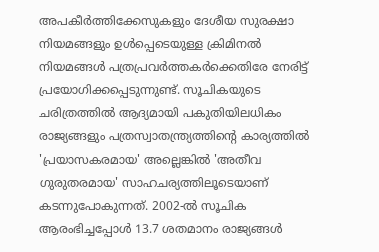അപകീർത്തിക്കേസുകളും ദേശീയ സുരക്ഷാ നിയമങ്ങളും ഉൾപ്പെടെയുള്ള ക്രിമിനൽ നിയമങ്ങൾ പത്രപ്രവർത്തകർക്കെതിരേ നേരിട്ട് പ്രയോഗിക്കപ്പെടുന്നുണ്ട്. സൂചികയുടെ ചരിത്രത്തിൽ ആദ്യമായി പകുതിയിലധികം രാജ്യങ്ങളും പത്രസ്വാതന്ത്ര്യത്തിന്റെ കാര്യത്തിൽ 'പ്രയാസകരമായ' അല്ലെങ്കിൽ 'അതീവ ഗുരുതരമായ' സാഹചര്യത്തിലൂടെയാണ് കടന്നുപോകുന്നത്. 2002-ൽ സൂചിക ആരംഭിച്ചപ്പോൾ 13.7 ശതമാനം രാജ്യങ്ങൾ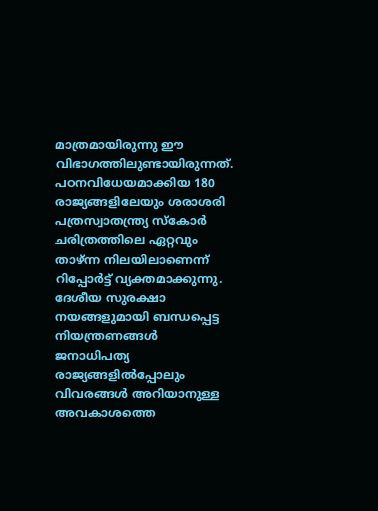മാത്രമായിരുന്നു ഈ വിഭാഗത്തിലുണ്ടായിരുന്നത്.
പഠനവിധേയമാക്കിയ 180 രാജ്യങ്ങളിലേയും ശരാശരി പത്രസ്വാതന്ത്ര്യ സ്കോർ ചരിത്രത്തിലെ ഏറ്റവും താഴ്ന്ന നിലയിലാണെന്ന് റിപ്പോർട്ട് വ്യക്തമാക്കുന്നു. ദേശീയ സുരക്ഷാ നയങ്ങളുമായി ബന്ധപ്പെട്ട നിയന്ത്രണങ്ങൾ ജനാധിപത്യ രാജ്യങ്ങളിൽപ്പോലും വിവരങ്ങൾ അറിയാനുള്ള അവകാശത്തെ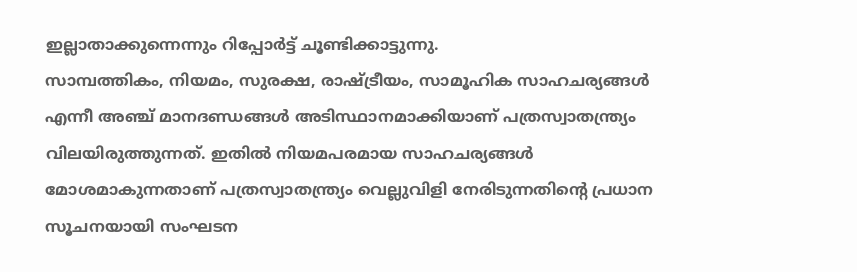ഇല്ലാതാക്കുന്നെന്നും റിപ്പോർട്ട് ചൂണ്ടിക്കാട്ടുന്നു.
സാമ്പത്തികം, നിയമം, സുരക്ഷ, രാഷ്ട്രീയം, സാമൂഹിക സാഹചര്യങ്ങൾ എന്നീ അഞ്ച് മാനദണ്ഡങ്ങൾ അടിസ്ഥാനമാക്കിയാണ് പത്രസ്വാതന്ത്ര്യം വിലയിരുത്തുന്നത്. ഇതിൽ നിയമപരമായ സാഹചര്യങ്ങൾ മോശമാകുന്നതാണ് പത്രസ്വാതന്ത്ര്യം വെല്ലുവിളി നേരിടുന്നതിന്റെ പ്രധാന സൂചനയായി സംഘടന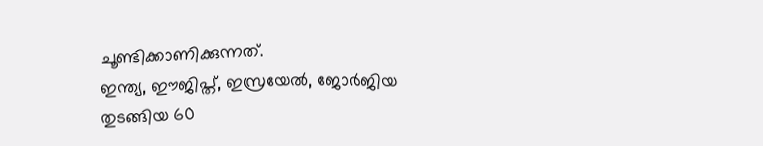ചൂണ്ടിക്കാണിക്കുന്നത്.
ഇന്ത്യ, ഈജിപ്ത്, ഇസ്രയേൽ, ജോർജിയ തുടങ്ങിയ 60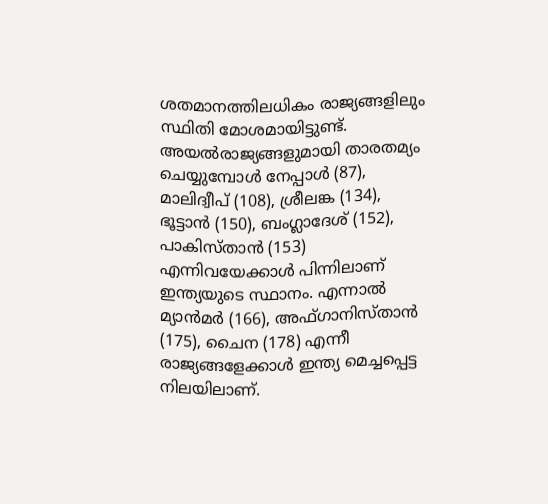ശതമാനത്തിലധികം രാജ്യങ്ങളിലും സ്ഥിതി മോശമായിട്ടുണ്ട്. അയൽരാജ്യങ്ങളുമായി താരതമ്യം ചെയ്യുമ്പോൾ നേപ്പാൾ (87), മാലിദ്വീപ് (108), ശ്രീലങ്ക (134), ഭൂട്ടാൻ (150), ബംഗ്ലാദേശ് (152), പാകിസ്താൻ (153) എന്നിവയേക്കാൾ പിന്നിലാണ് ഇന്ത്യയുടെ സ്ഥാനം. എന്നാൽ മ്യാൻമർ (166), അഫ്ഗാനിസ്താൻ (175), ചൈന (178) എന്നീ രാജ്യങ്ങളേക്കാൾ ഇന്ത്യ മെച്ചപ്പെട്ട നിലയിലാണ്.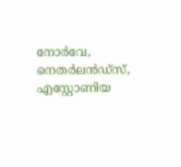നോർവേ, നെതർലൻഡ്സ്, എസ്റ്റോണിയ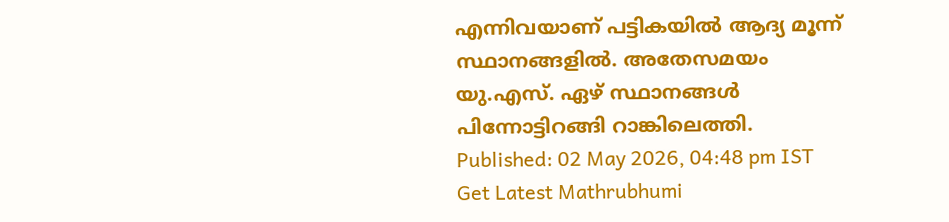എന്നിവയാണ് പട്ടികയിൽ ആദ്യ മൂന്ന് സ്ഥാനങ്ങളിൽ. അതേസമയം യു.എസ്. ഏഴ് സ്ഥാനങ്ങൾ പിന്നോട്ടിറങ്ങി റാങ്കിലെത്തി.
Published: 02 May 2026, 04:48 pm IST
Get Latest Mathrubhumi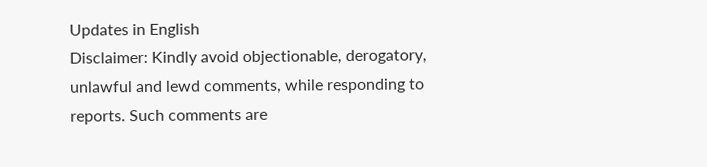Updates in English
Disclaimer: Kindly avoid objectionable, derogatory, unlawful and lewd comments, while responding to reports. Such comments are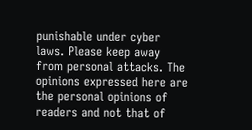punishable under cyber laws. Please keep away from personal attacks. The opinions expressed here are the personal opinions of readers and not that of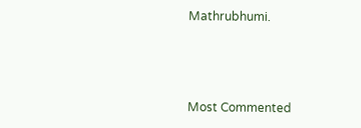Mathrubhumi.



Most Commented